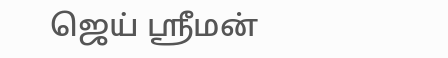ஜெய் ஸ்ரீமன்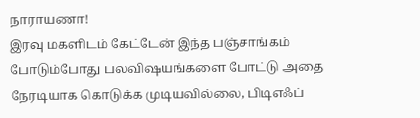நாராயணா!
இரவு மகளிடம் கேட்டேன் இந்த பஞ்சாங்கம் போடும்போது பலவிஷயங்களை போட்டு அதை நேரடியாக கொடுக்க முடியவில்லை, பிடிஎஃப்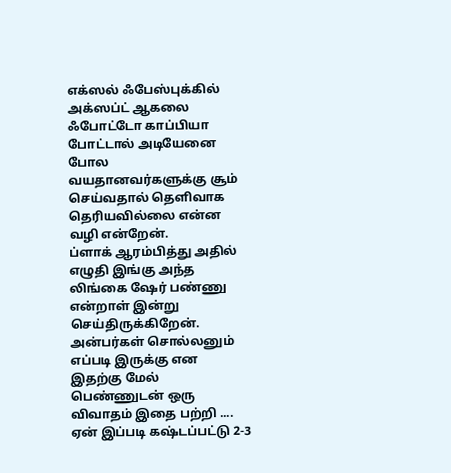எக்ஸல் ஃபேஸ்புக்கில் அக்ஸப்ட் ஆகலை ஃபோட்டோ காப்பியா போட்டால் அடியேனை போல வயதானவர்களுக்கு சூம் செய்வதால் தெளிவாக தெரியவில்லை என்ன வழி என்றேன்.
ப்ளாக் ஆரம்பித்து அதில் எழுதி இங்கு அந்த லிங்கை ஷேர் பண்ணு என்றாள் இன்று செய்திருக்கிறேன். அன்பர்கள் சொல்லனும் எப்படி இருக்கு என
இதற்கு மேல் பெண்ணுடன் ஒரு விவாதம் இதை பற்றி ....
ஏன் இப்படி கஷ்டப்பட்டு 2-3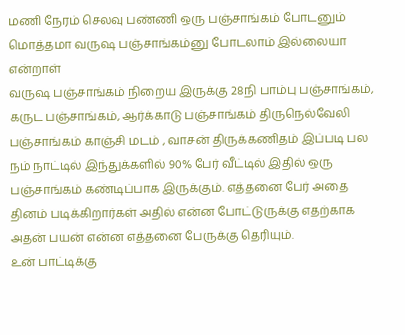மணி நேரம் செலவு பண்ணி ஒரு பஞ்சாங்கம் போடனும் மொத்தமா வருஷ பஞ்சாங்கம்னு போடலாம் இல்லையா என்றாள்
வருஷ பஞ்சாங்கம் நிறைய இருக்கு 28நி பாம்பு பஞ்சாங்கம், கருட பஞ்சாங்கம், ஆர்க்காடு பஞ்சாங்கம் திருநெல்வேலி பஞ்சாங்கம் காஞ்சி மடம் , வாசன் திருக்கணிதம் இப்படி பல
நம் நாட்டில் இந்துக்களில் 90% பேர் வீட்டில் இதில் ஒரு பஞ்சாங்கம் கண்டிப்பாக இருக்கும். எத்தனை பேர் அதை தினம் படிக்கிறார்கள் அதில் என்ன போட்டுருக்கு எதற்காக அதன் பயன் என்ன எத்தனை பேருக்கு தெரியும்.
உன் பாட்டிக்கு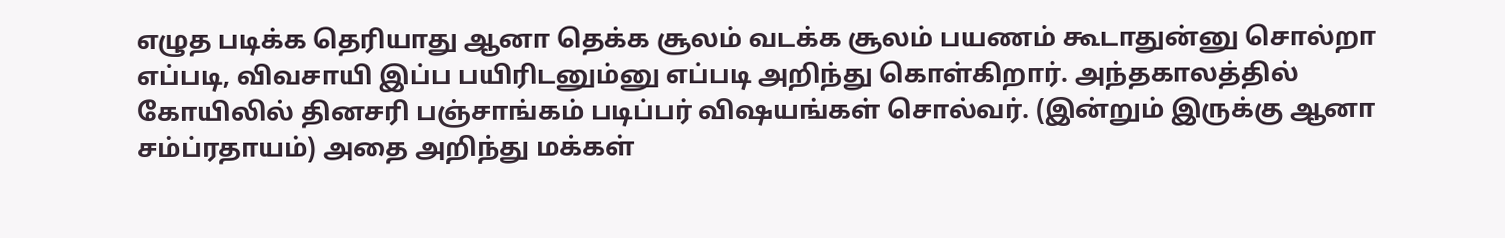எழுத படிக்க தெரியாது ஆனா தெக்க சூலம் வடக்க சூலம் பயணம் கூடாதுன்னு சொல்றா எப்படி, விவசாயி இப்ப பயிரிடனும்னு எப்படி அறிந்து கொள்கிறார். அந்தகாலத்தில் கோயிலில் தினசரி பஞ்சாங்கம் படிப்பர் விஷயங்கள் சொல்வர். (இன்றும் இருக்கு ஆனா சம்ப்ரதாயம்) அதை அறிந்து மக்கள்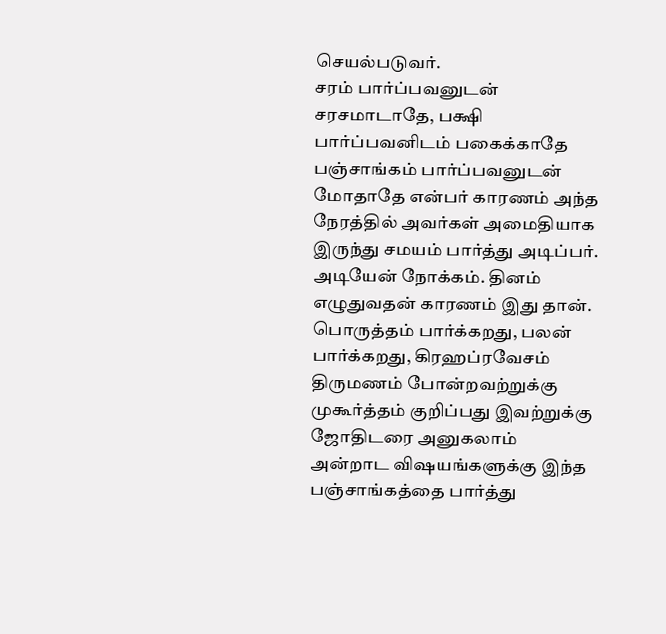செயல்படுவர்.
சரம் பார்ப்பவனுடன் சரசமாடாதே, பக்ஷி பார்ப்பவனிடம் பகைக்காதே பஞ்சாங்கம் பார்ப்பவனுடன் மோதாதே என்பர் காரணம் அந்த நேரத்தில் அவர்கள் அமைதியாக இருந்து சமயம் பார்த்து அடிப்பர்.
அடியேன் நோக்கம். தினம் எழுதுவதன் காரணம் இது தான்.
பொருத்தம் பார்க்கறது, பலன் பார்க்கறது, கிரஹப்ரவேசம் திருமணம் போன்றவற்றுக்கு முகூர்த்தம் குறிப்பது இவற்றுக்கு ஜோதிடரை அனுகலாம்
அன்றாட விஷயங்களுக்கு இந்த பஞ்சாங்கத்தை பார்த்து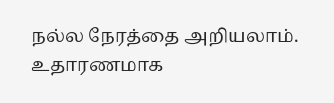நல்ல நேரத்தை அறியலாம்.
உதாரணமாக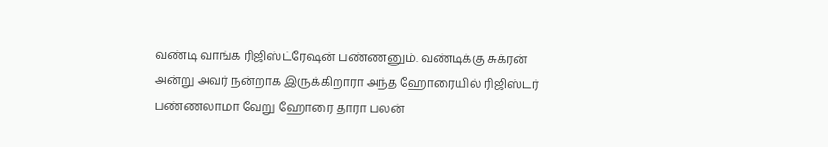வண்டி வாங்க ரிஜிஸ்ட்ரேஷன் பண்ணனும். வண்டிக்கு சுக்ரன் அன்று அவர் நன்றாக இருக்கிறாரா அந்த ஹோரையில் ரிஜிஸ்டர் பண்ணலாமா வேறு ஹோரை தாரா பலன்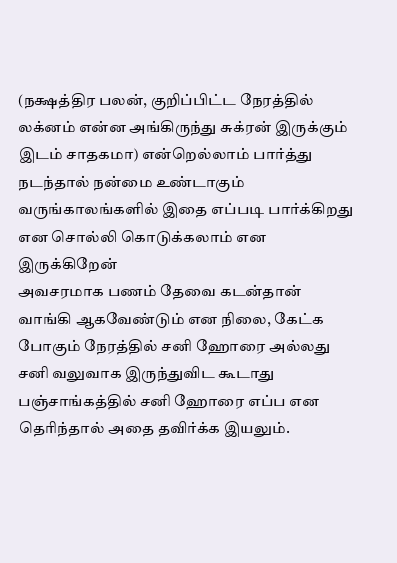(நக்ஷத்திர பலன், குறிப்பிட்ட நேரத்தில் லக்னம் என்ன அங்கிருந்து சுக்ரன் இருக்கும் இடம் சாதகமா) என்றெல்லாம் பார்த்து நடந்தால் நன்மை உண்டாகும் வருங்காலங்களில் இதை எப்படி பார்க்கிறது என சொல்லி கொடுக்கலாம் என இருக்கிறேன்
அவசரமாக பணம் தேவை கடன்தான் வாங்கி ஆகவேண்டும் என நிலை, கேட்க போகும் நேரத்தில் சனி ஹோரை அல்லது சனி வலுவாக இருந்துவிட கூடாது பஞ்சாங்கத்தில் சனி ஹோரை எப்ப என தெரிந்தால் அதை தவிர்க்க இயலும்.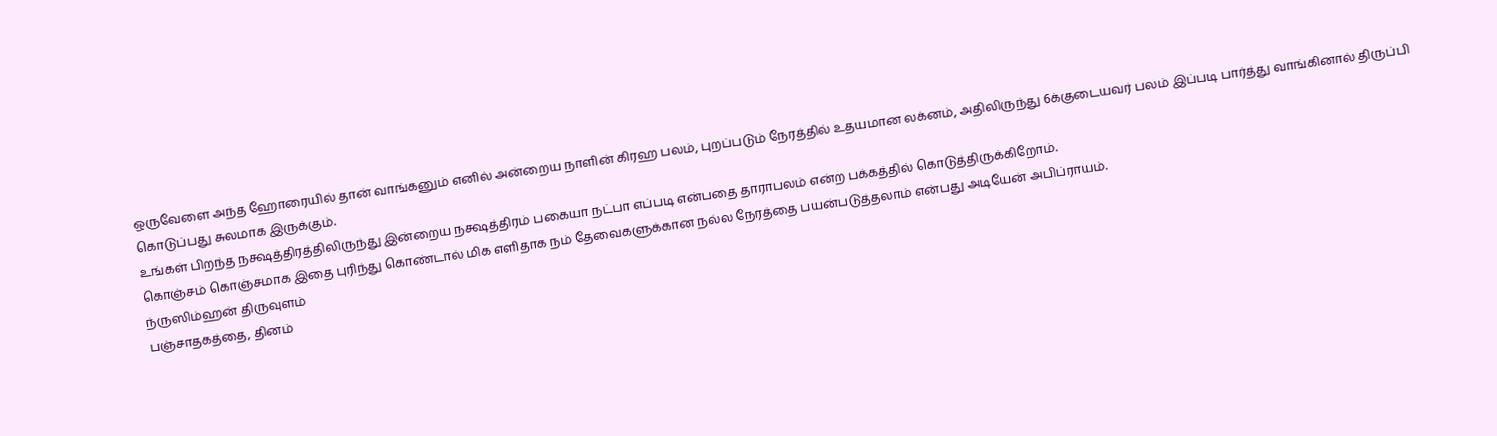ஒருவேளை அந்த ஹோரையில் தான் வாங்கனும் எனில் அன்றைய நாளின் கிரஹ பலம், புறப்படும் நேரத்தில் உதயமான லக்னம், அதிலிருந்து 6க்குடையவர் பலம் இப்படி பார்த்து வாங்கினால் திருப்பி கொடுப்பது சுலமாக இருக்கும்.
உங்கள் பிறந்த நக்ஷத்திரத்திலிருந்து இன்றைய நக்ஷத்திரம் பகையா நட்பா எப்படி என்பதை தாராபலம் என்ற பக்கத்தில் கொடுத்திருக்கிறோம்.
கொஞ்சம் கொஞ்சமாக இதை புரிந்து கொண்டால் மிக எளிதாக நம் தேவைகளுக்கான நல்ல நேரத்தை பயன்படுத்தலாம் என்பது அடியேன் அபிப்ராயம்.
ந்ருஸிம்ஹன் திருவுளம்
பஞ்சாதகத்தை, தினம்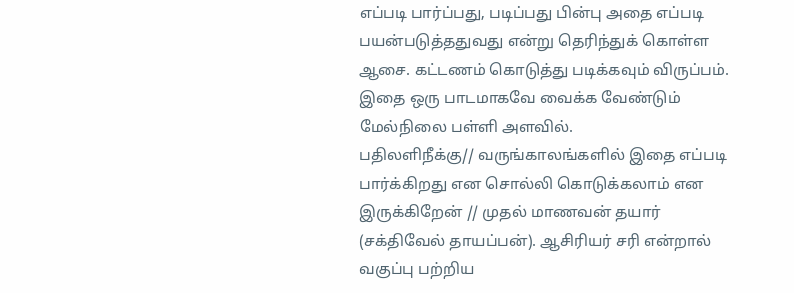எப்படி பார்ப்பது, படிப்பது பின்பு அதை எப்படி பயன்படுத்ததுவது என்று தெரிந்துக் கொள்ள ஆசை. கட்டணம் கொடுத்து படிக்கவும் விருப்பம். இதை ஒரு பாடமாகவே வைக்க வேண்டும் மேல்நிலை பள்ளி அளவில்.
பதிலளிநீக்கு// வருங்காலங்களில் இதை எப்படி பார்க்கிறது என சொல்லி கொடுக்கலாம் என இருக்கிறேன் // முதல் மாணவன் தயார் (சக்திவேல் தாயப்பன்). ஆசிரியர் சரி என்றால் வகுப்பு பற்றிய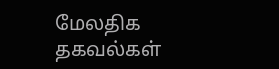மேலதிக தகவல்கள்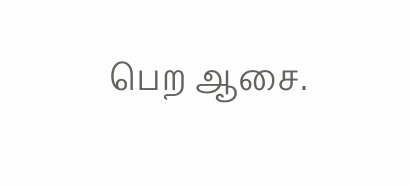பெற ஆசை.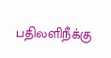பதிலளிநீக்கு